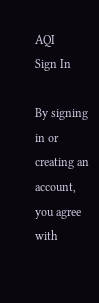AQI
Sign In

By signing in or creating an account, you agree with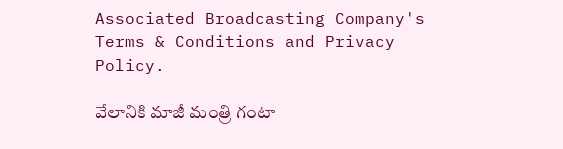Associated Broadcasting Company's Terms & Conditions and Privacy Policy.

వేలానికి మాజీ మంత్రి గంటా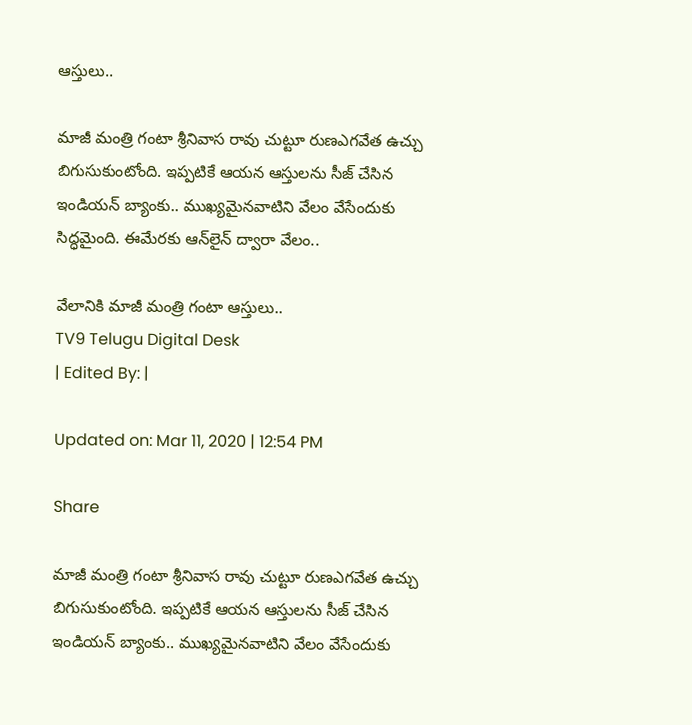ఆస్తులు..

మాజీ మంత్రి గంటా శ్రీనివాస రావు చుట్టూ రుణఎగవేత ఉచ్చు బిగుసుకుంటోంది. ఇప్పటికే ఆయన ఆస్తులను సీజ్‌ చేసిన ఇండియన్ బ్యాంకు.. ముఖ్యమైనవాటిని వేలం వేసేందుకు సిద్ధమైంది. ఈమేరకు ఆన్‌లైన్‌ ద్వారా వేలం..

వేలానికి మాజీ మంత్రి గంటా ఆస్తులు..
TV9 Telugu Digital Desk
| Edited By: |

Updated on: Mar 11, 2020 | 12:54 PM

Share

మాజీ మంత్రి గంటా శ్రీనివాస రావు చుట్టూ రుణఎగవేత ఉచ్చు బిగుసుకుంటోంది. ఇప్పటికే ఆయన ఆస్తులను సీజ్‌ చేసిన ఇండియన్ బ్యాంకు.. ముఖ్యమైనవాటిని వేలం వేసేందుకు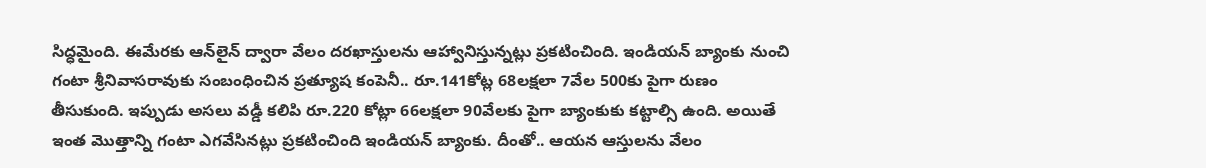సిద్ధమైంది. ఈమేరకు ఆన్‌లైన్‌ ద్వారా వేలం దరఖాస్తులను ఆహ్వానిస్తున్నట్లు ప్రకటించింది. ఇండియన్ బ్యాంకు నుంచి గంటా శ్రీనివాసరావుకు సంబంధించిన ప్రత్యూష కంపెనీ.. రూ.141కోట్ల 68లక్షలా 7వేల 500కు పైగా రుణం తీసుకుంది. ఇప్పుడు అసలు వడ్డీ కలిపి రూ.220 కోట్లా 66లక్షలా 90వేలకు పైగా బ్యాంకుకు కట్టాల్సి ఉంది. అయితే ఇంత మొత్తాన్ని గంటా ఎగవేసినట్లు ప్రకటించింది ఇండియన్ బ్యాంకు. దీంతో.. ఆయన ఆస్తులను వేలం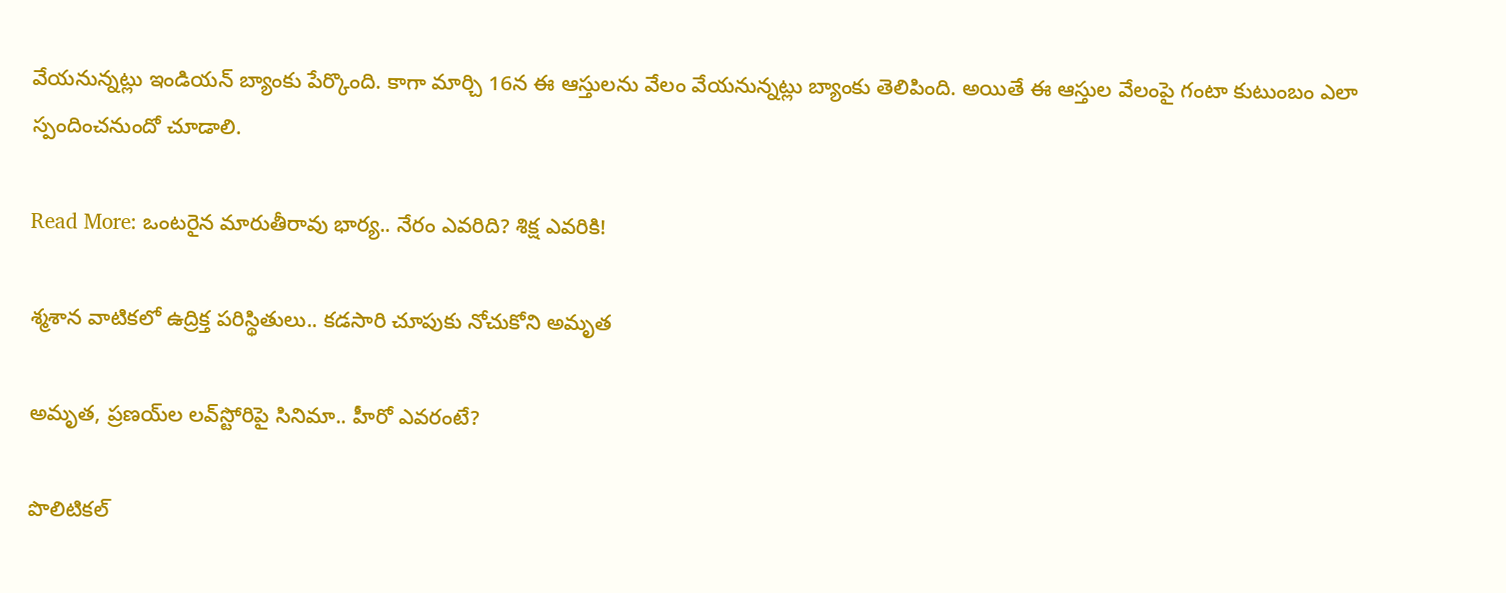వేయనున్నట్లు ఇండియన్ బ్యాంకు పేర్కొంది. కాగా మార్చి 16న ఈ ఆస్తులను వేలం వేయనున్నట్లు బ్యాంకు తెలిపింది. అయితే ఈ ఆస్తుల వేలంపై గంటా కుటుంబం ఎలా స్పందించనుందో చూడాలి.

Read More: ఒంటరైన మారుతీరావు భార్య.. నేరం ఎవరిది? శిక్ష ఎవరికి!

శ్మశాన వాటికలో ఉద్రిక్త పరిస్థితులు.. కడసారి చూపుకు నోచుకోని అమృత

అమృత, ప్రణయ్‌ల లవ్‌స్టోరిపై సినిమా.. హీరో ఎవరంటే?

పొలిటికల్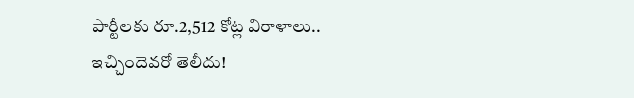పార్టీలకు రూ.2,512 కోట్ల విరాళాలు.. ఇచ్చిందెవరో తెలీదు!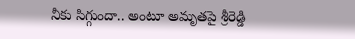నీకు సిగ్గుందా.. అంటూ అమృతపై శ్రీరెడ్డి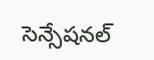సెన్సేషనల్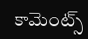కామెంట్స్